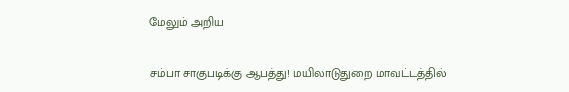மேலும் அறிய

சம்பா சாகுபடிக்கு ஆபத்து! மயிலாடுதுறை மாவட்டத்தில்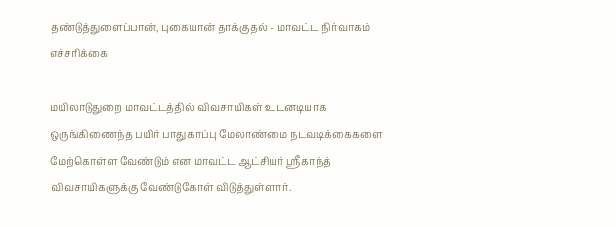தண்டுத்துளைப்பான், புகையான் தாக்குதல் - மாவட்ட நிர்வாகம் எச்சரிக்கை

மயிலாடுதுறை மாவட்டத்தில் விவசாயிகள் உடனடியாக ஒருங்கிணைந்த பயிர் பாதுகாப்பு மேலாண்மை நடவடிக்கைகளை மேற்கொள்ள வேண்டும் என மாவட்ட ஆட்சியர் ஸ்ரீகாந்த் விவசாயிகளுக்கு வேண்டுகோள் விடுத்துள்ளார்.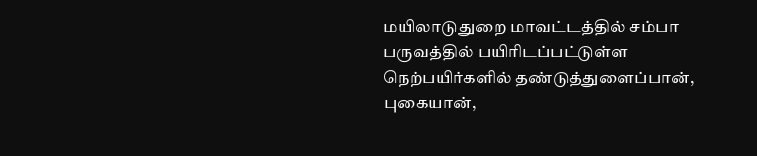மயிலாடுதுறை மாவட்டத்தில் சம்பா பருவத்தில் பயிரிடப்பட்டுள்ள நெற்பயிர்களில் தண்டுத்துளைப்பான், புகையான்,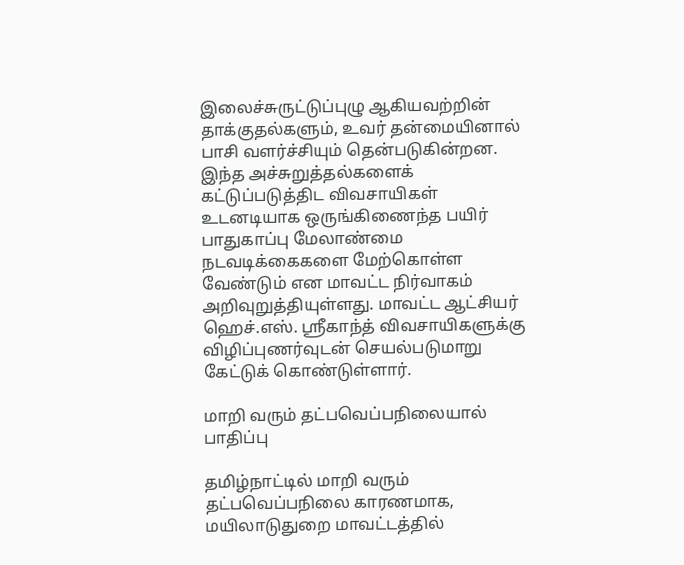இலைச்சுருட்டுப்புழு ஆகியவற்றின் தாக்குதல்களும், உவர் தன்மையினால் பாசி வளர்ச்சியும் தென்படுகின்றன. இந்த அச்சுறுத்தல்களைக் கட்டுப்படுத்திட விவசாயிகள் உடனடியாக ஒருங்கிணைந்த பயிர் பாதுகாப்பு மேலாண்மை நடவடிக்கைகளை மேற்கொள்ள வேண்டும் என மாவட்ட நிர்வாகம் அறிவுறுத்தியுள்ளது. மாவட்ட ஆட்சியர் ஹெச்.எஸ். ஸ்ரீகாந்த் விவசாயிகளுக்கு விழிப்புணர்வுடன் செயல்படுமாறு கேட்டுக் கொண்டுள்ளார்.

மாறி வரும் தட்பவெப்பநிலையால் பாதிப்பு

தமிழ்நாட்டில் மாறி வரும் தட்பவெப்பநிலை காரணமாக, மயிலாடுதுறை மாவட்டத்தில்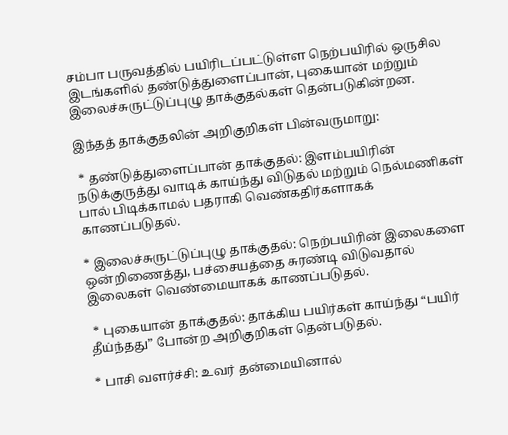சம்பா பருவத்தில் பயிரிடப்பட்டுள்ள நெற்பயிரில் ஒருசில இடங்களில் தண்டுத்துளைப்பான், புகையான் மற்றும் இலைச்சுருட்டுப்புழு தாக்குதல்கள் தென்படுகின்றன.

இந்தத் தாக்குதலின் அறிகுறிகள் பின்வருமாறு:

 * தண்டுத்துளைப்பான் தாக்குதல்: இளம்பயிரின் நடுக்குருத்து வாடிக் காய்ந்து விடுதல் மற்றும் நெல்மணிகள் பால் பிடிக்காமல் பதராகி வெண்கதிர்களாகக் காணப்படுதல்.

* இலைச்சுருட்டுப்புழு தாக்குதல்: நெற்பயிரின் இலைகளை ஒன்றிணைத்து, பச்சையத்தை சுரண்டி விடுவதால் இலைகள் வெண்மையாகக் காணப்படுதல்.

 * புகையான் தாக்குதல்: தாக்கிய பயிர்கள் காய்ந்து “பயிர் தீய்ந்தது” போன்ற அறிகுறிகள் தென்படுதல்.

* பாசி வளர்ச்சி: உவர் தன்மையினால்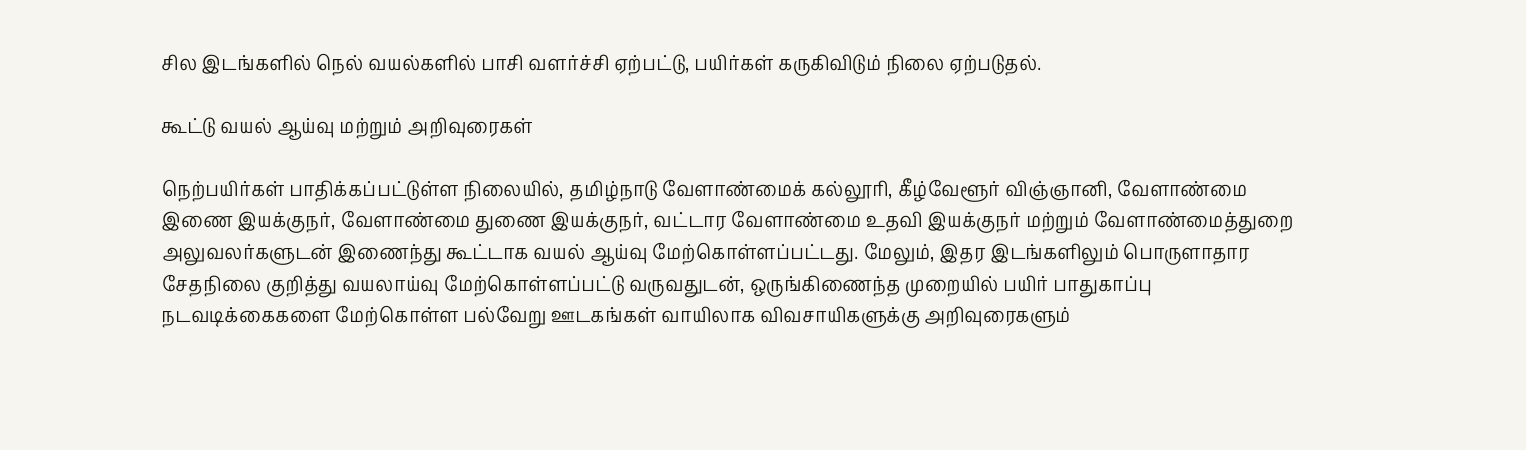சில இடங்களில் நெல் வயல்களில் பாசி வளர்ச்சி ஏற்பட்டு, பயிர்கள் கருகிவிடும் நிலை ஏற்படுதல்.

கூட்டு வயல் ஆய்வு மற்றும் அறிவுரைகள்

நெற்பயிர்கள் பாதிக்கப்பட்டுள்ள நிலையில், தமிழ்நாடு வேளாண்மைக் கல்லூரி, கீழ்வேளூர் விஞ்ஞானி, வேளாண்மை இணை இயக்குநர், வேளாண்மை துணை இயக்குநர், வட்டார வேளாண்மை உதவி இயக்குநர் மற்றும் வேளாண்மைத்துறை அலுவலர்களுடன் இணைந்து கூட்டாக வயல் ஆய்வு மேற்கொள்ளப்பட்டது. மேலும், இதர இடங்களிலும் பொருளாதார சேதநிலை குறித்து வயலாய்வு மேற்கொள்ளப்பட்டு வருவதுடன், ஒருங்கிணைந்த முறையில் பயிர் பாதுகாப்பு நடவடிக்கைகளை மேற்கொள்ள பல்வேறு ஊடகங்கள் வாயிலாக விவசாயிகளுக்கு அறிவுரைகளும்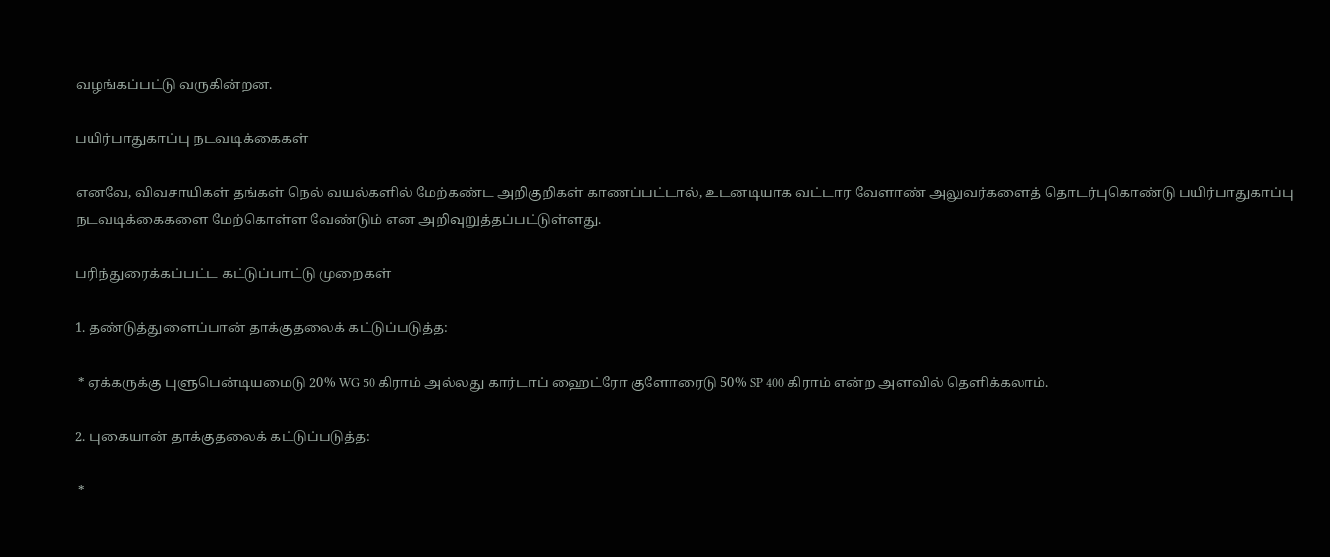வழங்கப்பட்டு வருகின்றன.

பயிர்பாதுகாப்பு நடவடிக்கைகள்

எனவே, விவசாயிகள் தங்கள் நெல் வயல்களில் மேற்கண்ட அறிகுறிகள் காணப்பட்டால், உடனடியாக வட்டார வேளாண் அலுவர்களைத் தொடர்புகொண்டு பயிர்பாதுகாப்பு நடவடிக்கைகளை மேற்கொள்ள வேண்டும் என அறிவுறுத்தப்பட்டுள்ளது.

பரிந்துரைக்கப்பட்ட கட்டுப்பாட்டு முறைகள்

1. தண்டுத்துளைப்பான் தாக்குதலைக் கட்டுப்படுத்த:

 * ஏக்கருக்கு புளுபென்டியமைடு 20% WG 50 கிராம் அல்லது கார்டாப் ஹைட்ரோ குளோரைடு 50% SP 400 கிராம் என்ற அளவில் தெளிக்கலாம்.

2. புகையான் தாக்குதலைக் கட்டுப்படுத்த:

 *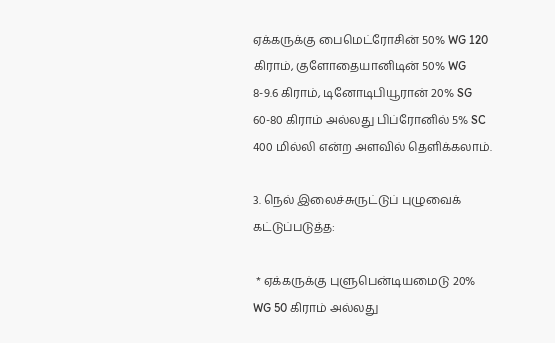ஏக்கருக்கு பைமெட்ரோசின் 50% WG 120 கிராம், குளோதையானிடின் 50% WG 8-9.6 கிராம், டினோடிபியூரான் 20% SG 60-80 கிராம் அல்லது பிப்ரோனில் 5% SC 400 மில்லி என்ற அளவில் தெளிக்கலாம்.

3. நெல் இலைச்சுருட்டுப் புழுவைக் கட்டுப்படுத்த:

 * ஏக்கருக்கு புளுபென்டியமைடு 20% WG 50 கிராம் அல்லது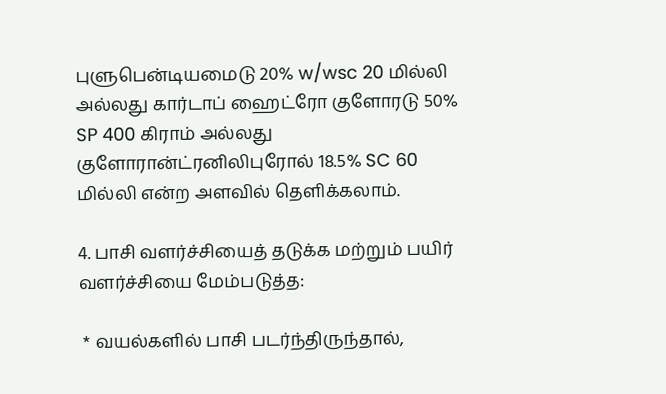புளுபென்டியமைடு 20% w/wsc 20 மில்லி அல்லது கார்டாப் ஹைட்ரோ குளோரடு 50% SP 400 கிராம் அல்லது குளோரான்ட்ரனிலிபுரோல் 18.5% SC 60 மில்லி என்ற அளவில் தெளிக்கலாம்.

4. பாசி வளர்ச்சியைத் தடுக்க மற்றும் பயிர் வளர்ச்சியை மேம்படுத்த:

 * வயல்களில் பாசி படர்ந்திருந்தால்,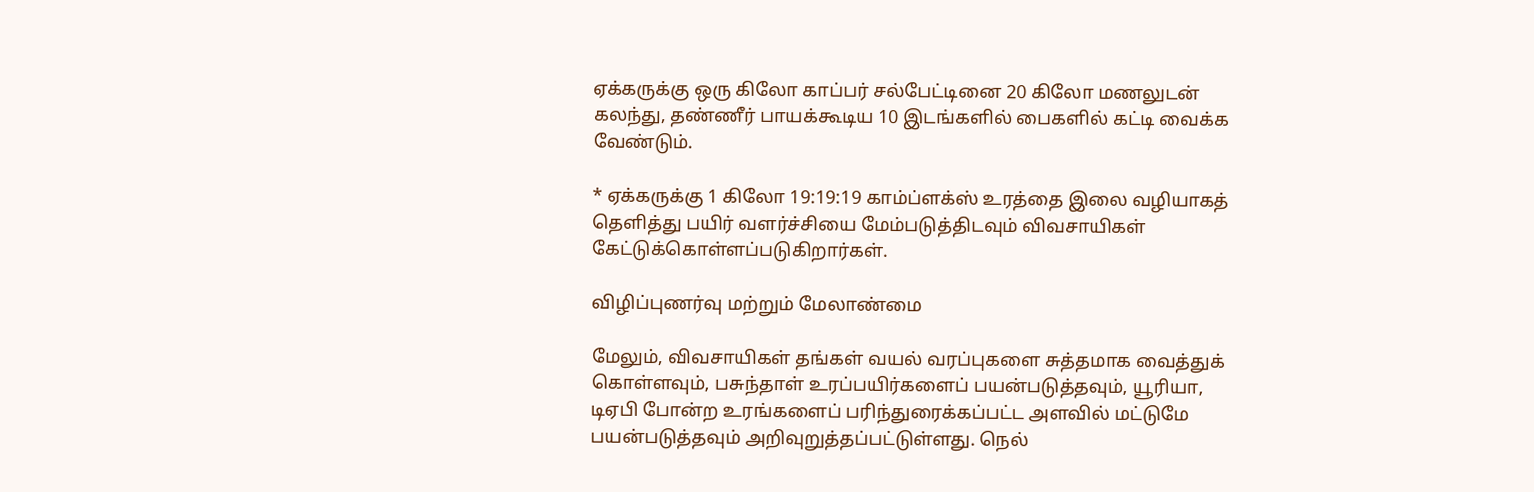ஏக்கருக்கு ஒரு கிலோ காப்பர் சல்பேட்டினை 20 கிலோ மணலுடன் கலந்து, தண்ணீர் பாயக்கூடிய 10 இடங்களில் பைகளில் கட்டி வைக்க வேண்டும்.

* ஏக்கருக்கு 1 கிலோ 19:19:19 காம்ப்ளக்ஸ் உரத்தை இலை வழியாகத் தெளித்து பயிர் வளர்ச்சியை மேம்படுத்திடவும் விவசாயிகள் கேட்டுக்கொள்ளப்படுகிறார்கள்.

விழிப்புணர்வு மற்றும் மேலாண்மை

மேலும், விவசாயிகள் தங்கள் வயல் வரப்புகளை சுத்தமாக வைத்துக் கொள்ளவும், பசுந்தாள் உரப்பயிர்களைப் பயன்படுத்தவும், யூரியா, டிஏபி போன்ற உரங்களைப் பரிந்துரைக்கப்பட்ட அளவில் மட்டுமே பயன்படுத்தவும் அறிவுறுத்தப்பட்டுள்ளது. நெல்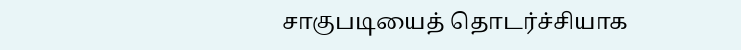சாகுபடியைத் தொடர்ச்சியாக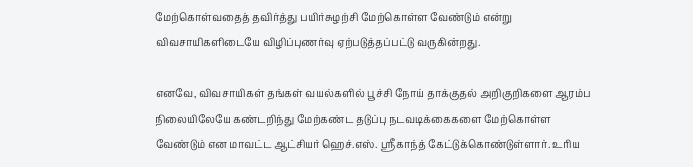மேற்கொள்வதைத் தவிர்த்து பயிர்சுழற்சி மேற்கொள்ள வேண்டும் என்று விவசாயிகளிடையே விழிப்புணர்வு ஏற்படுத்தப்பட்டு வருகின்றது.

எனவே, விவசாயிகள் தங்கள் வயல்களில் பூச்சி நோய் தாக்குதல் அறிகுறிகளை ஆரம்ப நிலையிலேயே கண்டறிந்து மேற்கண்ட தடுப்பு நடவடிக்கைகளை மேற்கொள்ள வேண்டும் என மாவட்ட ஆட்சியர் ஹெச்.எஸ். ஸ்ரீகாந்த் கேட்டுக்கொண்டுள்ளார். உரிய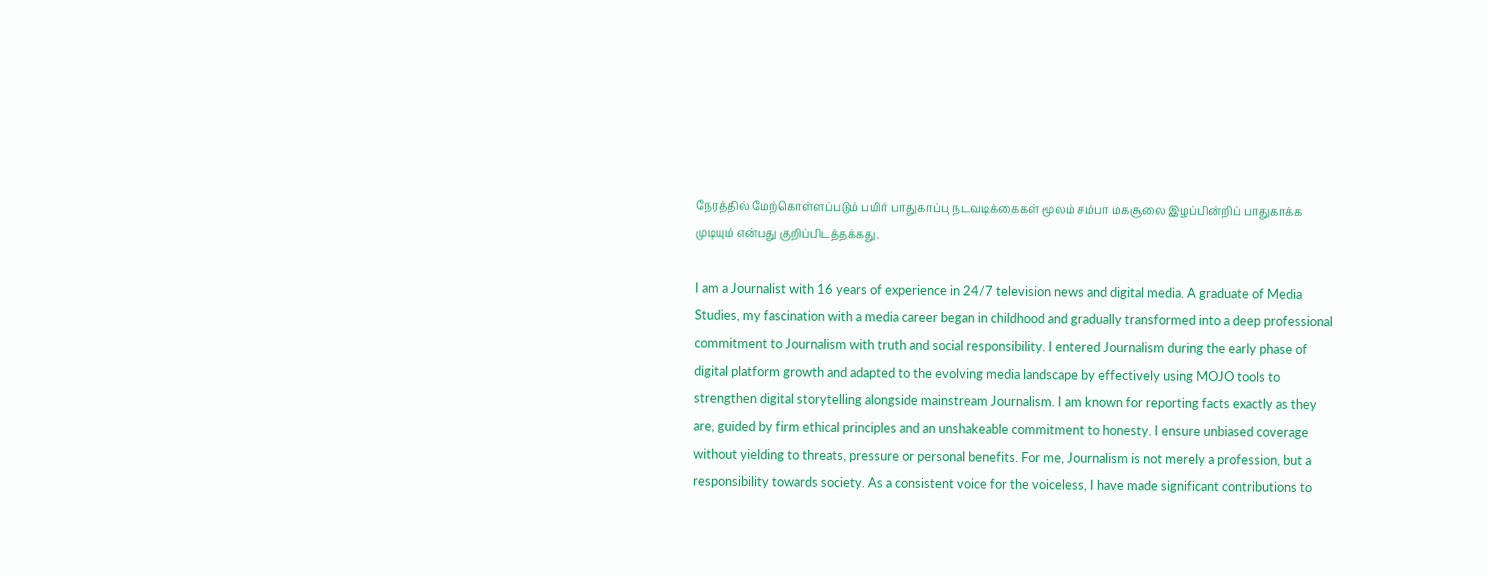நேரத்தில் மேற்கொள்ளப்படும் பயிர் பாதுகாப்பு நடவடிக்கைகள் மூலம் சம்பா மகசூலை இழப்பின்றிப் பாதுகாக்க முடியும் என்பது குறிப்பிடத்தக்கது.

I am a Journalist with 16 years of experience in 24/7 television news and digital media. A graduate of Media Studies, my fascination with a media career began in childhood and gradually transformed into a deep professional commitment to Journalism with truth and social responsibility. I entered Journalism during the early phase of digital platform growth and adapted to the evolving media landscape by effectively using MOJO tools to strengthen digital storytelling alongside mainstream Journalism. I am known for reporting facts exactly as they are, guided by firm ethical principles and an unshakeable commitment to honesty. I ensure unbiased coverage without yielding to threats, pressure or personal benefits. For me, Journalism is not merely a profession, but a responsibility towards society. As a consistent voice for the voiceless, I have made significant contributions to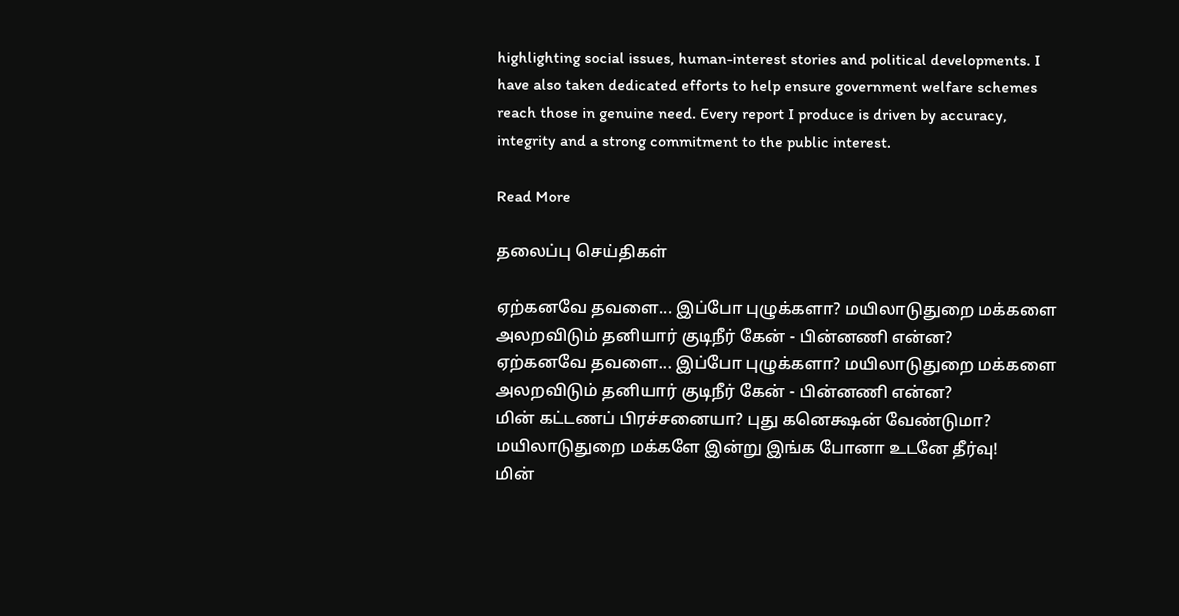highlighting social issues, human-interest stories and political developments. I have also taken dedicated efforts to help ensure government welfare schemes reach those in genuine need. Every report I produce is driven by accuracy, integrity and a strong commitment to the public interest.

Read More

தலைப்பு செய்திகள்

ஏற்கனவே தவளை... இப்போ புழுக்களா? மயிலாடுதுறை மக்களை அலறவிடும் தனியார் குடிநீர் கேன் - பின்னணி என்ன?
ஏற்கனவே தவளை... இப்போ புழுக்களா? மயிலாடுதுறை மக்களை அலறவிடும் தனியார் குடிநீர் கேன் - பின்னணி என்ன?
மின் கட்டணப் பிரச்சனையா? புது கனெக்ஷன் வேண்டுமா? மயிலாடுதுறை மக்களே இன்று இங்க போனா உடனே தீர்வு!
மின்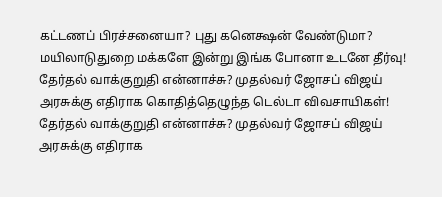கட்டணப் பிரச்சனையா? புது கனெக்ஷன் வேண்டுமா? மயிலாடுதுறை மக்களே இன்று இங்க போனா உடனே தீர்வு!
தேர்தல் வாக்குறுதி என்னாச்சு? முதல்வர் ஜோசப் விஜய் அரசுக்கு எதிராக கொதித்தெழுந்த டெல்டா விவசாயிகள்!
தேர்தல் வாக்குறுதி என்னாச்சு? முதல்வர் ஜோசப் விஜய் அரசுக்கு எதிராக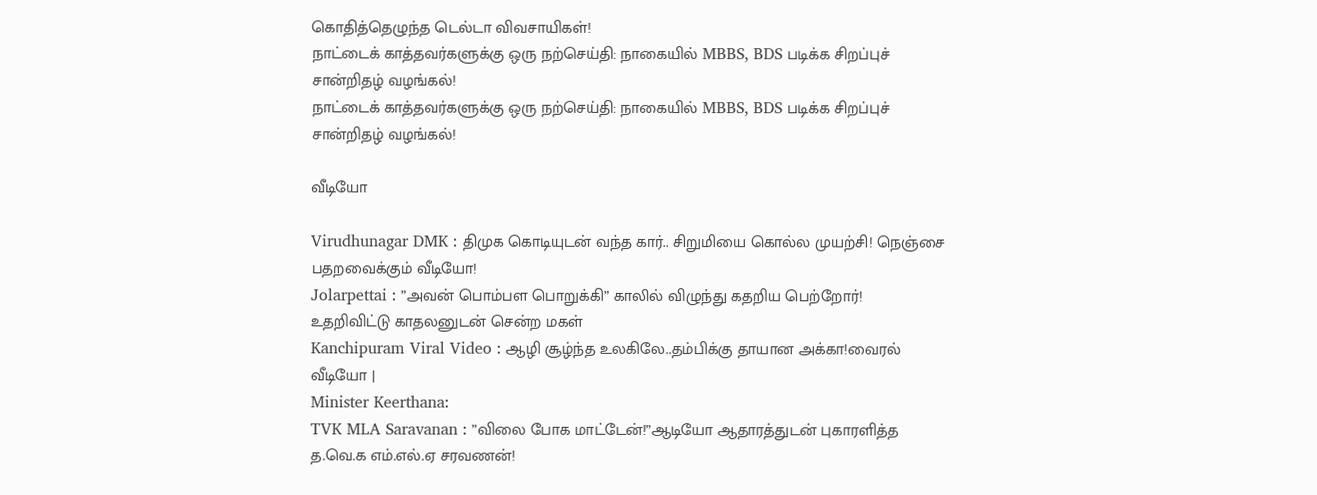கொதித்தெழுந்த டெல்டா விவசாயிகள்!
நாட்டைக் காத்தவர்களுக்கு ஒரு நற்செய்தி: நாகையில் MBBS, BDS படிக்க சிறப்புச் சான்றிதழ் வழங்கல்!
நாட்டைக் காத்தவர்களுக்கு ஒரு நற்செய்தி: நாகையில் MBBS, BDS படிக்க சிறப்புச் சான்றிதழ் வழங்கல்!

வீடியோ

Virudhunagar DMK : திமுக கொடியுடன் வந்த கார்.. சிறுமியை கொல்ல முயற்சி! நெஞ்சை பதறவைக்கும் வீடியோ!
Jolarpettai : ”அவன் பொம்பள பொறுக்கி” காலில் விழுந்து கதறிய பெற்றோர்! உதறிவிட்டு காதலனுடன் சென்ற மகள்
Kanchipuram Viral Video : ஆழி சூழ்ந்த உலகிலே..தம்பிக்கு தாயான அக்கா!வைரல் வீடியோ |
Minister Keerthana:
TVK MLA Saravanan : ”விலை போக மாட்டேன்!”ஆடியோ ஆதாரத்துடன் புகாரளித்த த.வெ.க எம்.எல்.ஏ சரவணன்!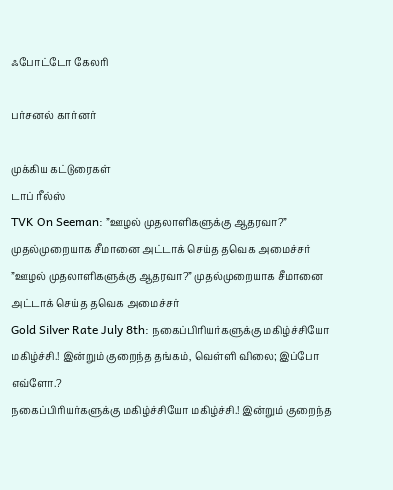ஃபோட்டோ கேலரி

பர்சனல் கார்னர்

முக்கிய கட்டுரைகள்
டாப் ரீல்ஸ்
TVK On Seeman: ”ஊழல் முதலாளிகளுக்கு ஆதரவா?” முதல்முறையாக சீமானை அட்டாக் செய்த தவெக அமைச்சர்
”ஊழல் முதலாளிகளுக்கு ஆதரவா?” முதல்முறையாக சீமானை அட்டாக் செய்த தவெக அமைச்சர்
Gold Silver Rate July 8th: நகைப்பிரியர்களுக்கு மகிழ்ச்சியோ மகிழ்ச்சி.! இன்றும் குறைந்த தங்கம், வெள்ளி விலை; இப்போ எவ்ளோ.?
நகைப்பிரியர்களுக்கு மகிழ்ச்சியோ மகிழ்ச்சி.! இன்றும் குறைந்த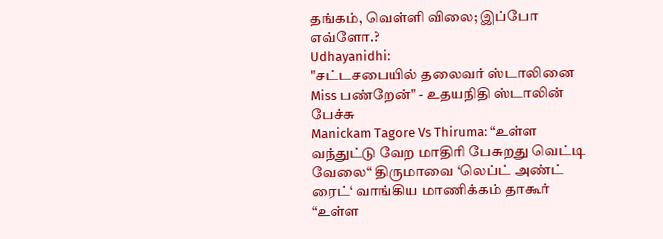தங்கம், வெள்ளி விலை; இப்போ எவ்ளோ.?
Udhayanidhi:
"சட்டசபையில் தலைவர் ஸ்டாலினை Miss பண்றேன்" - உதயநிதி ஸ்டாலின் பேச்சு
Manickam Tagore Vs Thiruma: “உள்ள வந்துட்டு வேற மாதிரி பேசுறது வெட்டி வேலை“ திருமாவை ‘லெப்ட் அண்ட் ரைட்‘ வாங்கிய மாணிக்கம் தாகூர்
“உள்ள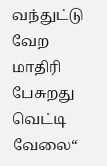வந்துட்டு வேற மாதிரி பேசுறது வெட்டி வேலை“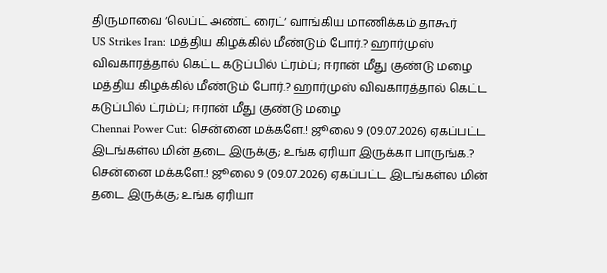திருமாவை ‘லெப்ட் அண்ட் ரைட்‘ வாங்கிய மாணிக்கம் தாகூர்
US Strikes Iran: மத்திய கிழக்கில் மீண்டும் போர்.? ஹார்முஸ் விவகாரத்தால் கெட்ட கடுப்பில் ட்ரம்ப்; ஈரான் மீது குண்டு மழை
மத்திய கிழக்கில் மீண்டும் போர்.? ஹார்முஸ் விவகாரத்தால் கெட்ட கடுப்பில் ட்ரம்ப்; ஈரான் மீது குண்டு மழை
Chennai Power Cut: சென்னை மக்களே.! ஜூலை 9 (09.07.2026) ஏகப்பட்ட இடங்கள்ல மின் தடை இருக்கு; உங்க ஏரியா இருக்கா பாருங்க.?
சென்னை மக்களே.! ஜூலை 9 (09.07.2026) ஏகப்பட்ட இடங்கள்ல மின் தடை இருக்கு; உங்க ஏரியா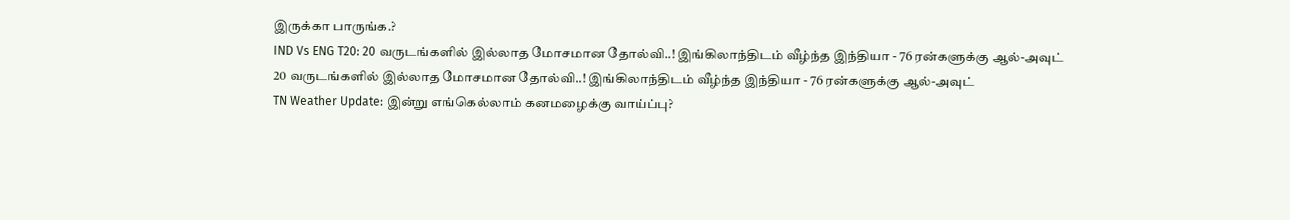இருக்கா பாருங்க.?
IND Vs ENG T20: 20 வருடங்களில் இல்லாத மோசமான தோல்வி..! இங்கிலாந்திடம் வீழ்ந்த இந்தியா - 76 ரன்களுக்கு ஆல்-அவுட்
20 வருடங்களில் இல்லாத மோசமான தோல்வி..! இங்கிலாந்திடம் வீழ்ந்த இந்தியா - 76 ரன்களுக்கு ஆல்-அவுட்
TN Weather Update: இன்று எங்கெல்லாம் கனமழைக்கு வாய்ப்பு?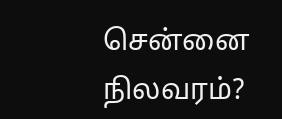சென்னை நிலவரம்?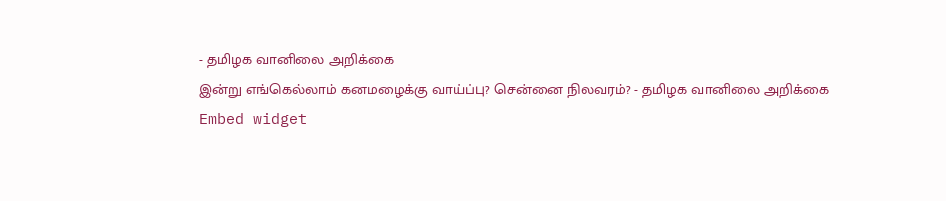- தமிழக வானிலை அறிக்கை
இன்று எங்கெல்லாம் கனமழைக்கு வாய்ப்பு? சென்னை நிலவரம்? - தமிழக வானிலை அறிக்கை
Embed widget